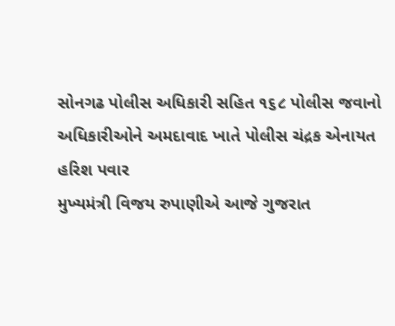સોનગઢ પોલીસ અધિકારી સહિત ૧૬૮ પોલીસ જવાનો અધિકારીઓને અમદાવાદ ખાતે પોલીસ ચંદ્રક એનાયત
હરિશ પવાર
મુખ્યમંત્રી વિજય રુપાણીએ આજે ગુજરાત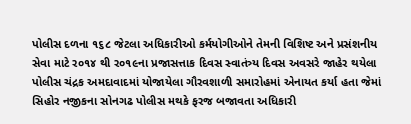પોલીસ દળના ૧૬૮ જેટલા અધિકારીઓ કર્મયોગીઓને તેમની વિશિષ્ટ અને પ્રસંશનીય સેવા માટે ર૦૧૪ થી ર૦૧૯ના પ્રજાસત્તાક દિવસ સ્વાતંત્ર્ય દિવસ અવસરે જાહેર થયેલા પોલીસ ચંદ્રક અમદાવાદમાં યોજાયેલા ગૌરવશાળી સમારોહમાં એનાયત કર્યા હતા જેમાં સિહોર નજીકના સોનગઢ પોલીસ મથકે ફરજ બજાવતા અધિકારી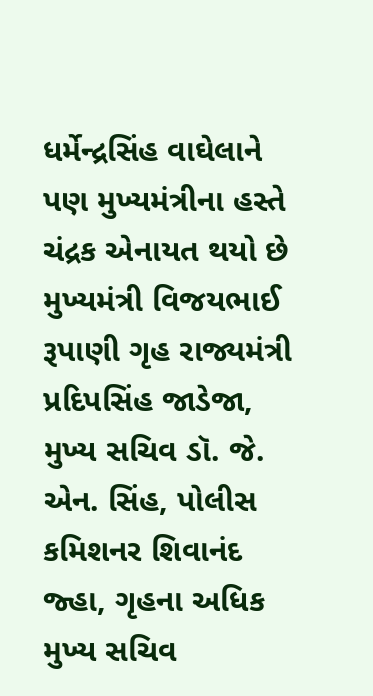ધર્મેન્દ્રસિંહ વાઘેલાને પણ મુખ્યમંત્રીના હસ્તે ચંદ્રક એનાયત થયો છે મુખ્યમંત્રી વિજયભાઈ રૂપાણી ગૃહ રાજ્યમંત્રી પ્રદિપસિંહ જાડેજા, મુખ્ય સચિવ ડૉ. જે. એન. સિંહ, પોલીસ કમિશનર શિવાનંદ જ્હા, ગૃહના અધિક મુખ્ય સચિવ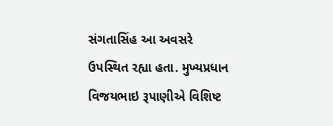સંગતાસિંહ આ અવસરે ઉપસ્થિત રહ્યા હતા. મુખ્યપ્રધાન વિજયભાઇ રૂપાણીએ વિશિષ્ટ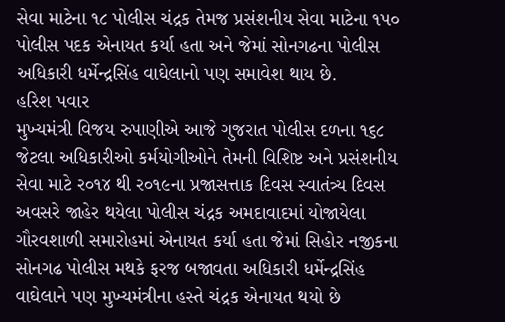સેવા માટેના ૧૮ પોલીસ ચંદ્રક તેમજ પ્રસંશનીય સેવા માટેના ૧પ૦ પોલીસ પદક એનાયત કર્યા હતા અને જેમાં સોનગઢના પોલીસ અધિકારી ધર્મેન્દ્રસિંહ વાઘેલાનો પણ સમાવેશ થાય છે.
હરિશ પવાર
મુખ્યમંત્રી વિજય રુપાણીએ આજે ગુજરાત પોલીસ દળના ૧૬૮ જેટલા અધિકારીઓ કર્મયોગીઓને તેમની વિશિષ્ટ અને પ્રસંશનીય સેવા માટે ર૦૧૪ થી ર૦૧૯ના પ્રજાસત્તાક દિવસ સ્વાતંત્ર્ય દિવસ અવસરે જાહેર થયેલા પોલીસ ચંદ્રક અમદાવાદમાં યોજાયેલા ગૌરવશાળી સમારોહમાં એનાયત કર્યા હતા જેમાં સિહોર નજીકના સોનગઢ પોલીસ મથકે ફરજ બજાવતા અધિકારી ધર્મેન્દ્રસિંહ વાઘેલાને પણ મુખ્યમંત્રીના હસ્તે ચંદ્રક એનાયત થયો છે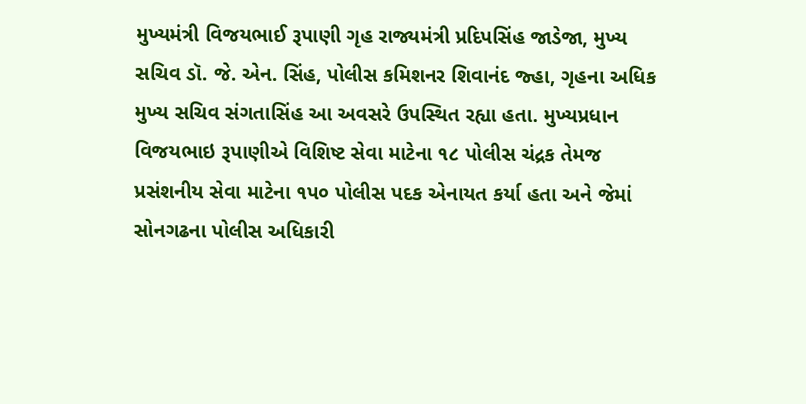મુખ્યમંત્રી વિજયભાઈ રૂપાણી ગૃહ રાજ્યમંત્રી પ્રદિપસિંહ જાડેજા, મુખ્ય સચિવ ડૉ. જે. એન. સિંહ, પોલીસ કમિશનર શિવાનંદ જ્હા, ગૃહના અધિક મુખ્ય સચિવ સંગતાસિંહ આ અવસરે ઉપસ્થિત રહ્યા હતા. મુખ્યપ્રધાન વિજયભાઇ રૂપાણીએ વિશિષ્ટ સેવા માટેના ૧૮ પોલીસ ચંદ્રક તેમજ પ્રસંશનીય સેવા માટેના ૧પ૦ પોલીસ પદક એનાયત કર્યા હતા અને જેમાં સોનગઢના પોલીસ અધિકારી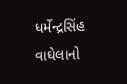ધર્મેન્દ્રસિંહ વાઘેલાનો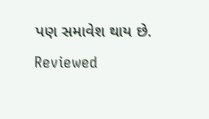પણ સમાવેશ થાય છે.
Reviewed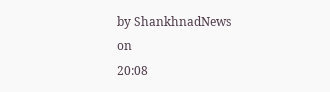by ShankhnadNews
on
20:08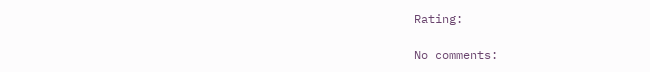Rating:

No comments: